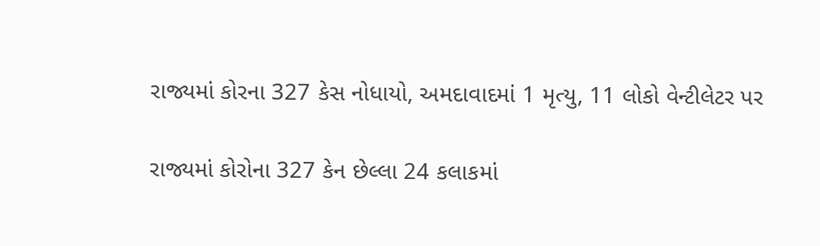રાજ્યમાં કોરના 327 કેસ નોધાયો, અમદાવાદમાં 1 મૃત્યુ, 11 લોકો વેન્ટીલેટર પર

રાજ્યમાં કોરોના 327 કેન છેલ્લા 24 કલાકમાં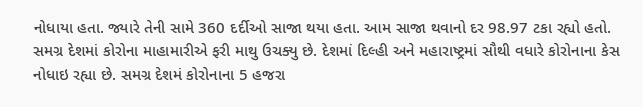નોધાયા હતા. જ્યારે તેની સામે 360 દર્દીઓ સાજા થયા હતા. આમ સાજા થવાનો દર 98.97 ટકા રહ્યો હતો. સમગ્ર દેશમાં કોરોના માહામારીએ ફરી માથુ ઉચક્યુ છે. દેશમાં દિલ્હી અને મહારાષ્ટ્રમાં સૌથી વધારે કોરોનાના કેસ નોધાઇ રહ્યા છે. સમગ્ર દેશમં કોરોનાના 5 હજરા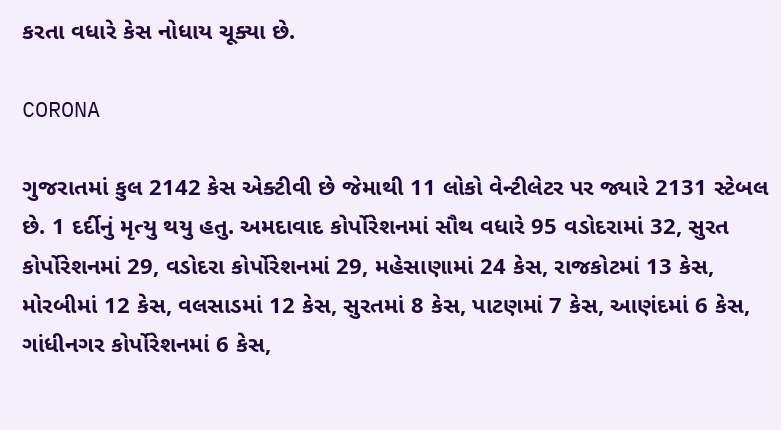કરતા વધારે કેસ નોધાય ચૂક્યા છે.

CORONA

ગુજરાતમાં કુલ 2142 કેસ એક્ટીવી છે જેમાથી 11 લોકો વેન્ટીલેટર પર જ્યારે 2131 સ્ટેબલ છે. 1 દર્દીનું મૃત્યુ થયુ હતુ. અમદાવાદ કોર્પોરેશનમાં સૌથ વધારે 95 વડોદરામાં 32, સુરત કોર્પોરેશનમાં 29, વડોદરા કોર્પોરેશનમાં 29, મહેસાણામાં 24 કેસ, રાજકોટમાં 13 કેસ, મોરબીમાં 12 કેસ, વલસાડમાં 12 કેસ, સુરતમાં 8 કેસ, પાટણમાં 7 કેસ, આણંદમાં 6 કેસ, ગાંધીનગર કોર્પોરેશનમાં 6 કેસ,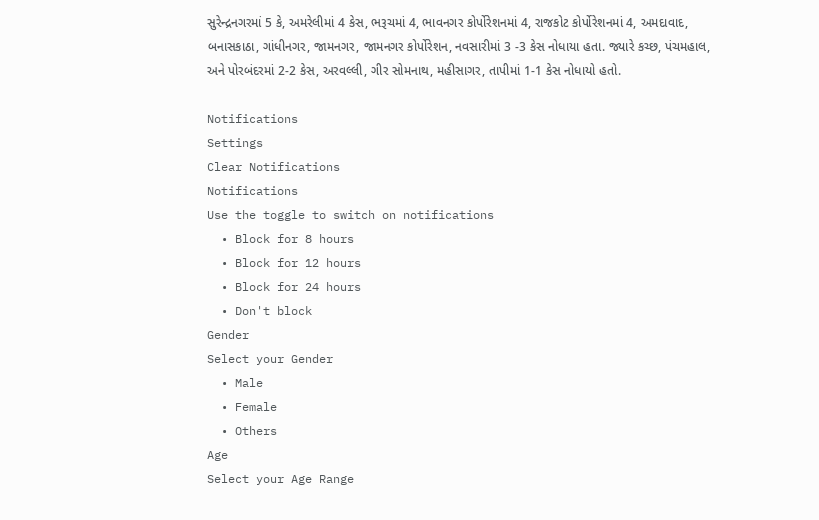સુરેન્દ્રનગરમાં 5 કે, અમરેલીમાં 4 કેસ, ભરૂચમાં 4, ભાવનગર કોર્પોરેશનમાં 4, રાજકોટ કોર્પોરેશનમાં 4, અમદાવાદ, બનાસકાઠા, ગાંધીનગર, જામનગર, જામનગર કોર્પોરેશન, નવસારીમાં 3 -3 કેસ નોધાયા હતા. જ્યારે કચ્છ, પંચમહાલ, અને પોરબંદરમાં 2-2 કેસ, અરવલ્લી, ગીર સોમનાથ, મહીસાગર, તાપીમાં 1-1 કેસ નોધાયો હતો.

Notifications
Settings
Clear Notifications
Notifications
Use the toggle to switch on notifications
  • Block for 8 hours
  • Block for 12 hours
  • Block for 24 hours
  • Don't block
Gender
Select your Gender
  • Male
  • Female
  • Others
Age
Select your Age Range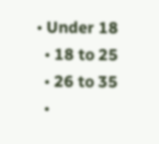• Under 18
  • 18 to 25
  • 26 to 35
  •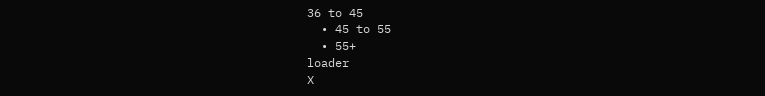36 to 45
  • 45 to 55
  • 55+
loader
X